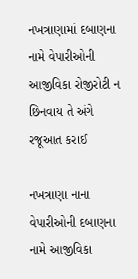નખત્રાણામાં દબાણના નામે વેપારીઓની આજીવિકા રોજીરોટી ન છિનવાય તે અંગે રજૂઆત કરાઈ

નખત્રાણા નાના વેપારીઓની દબાણના નામે આજીવિકા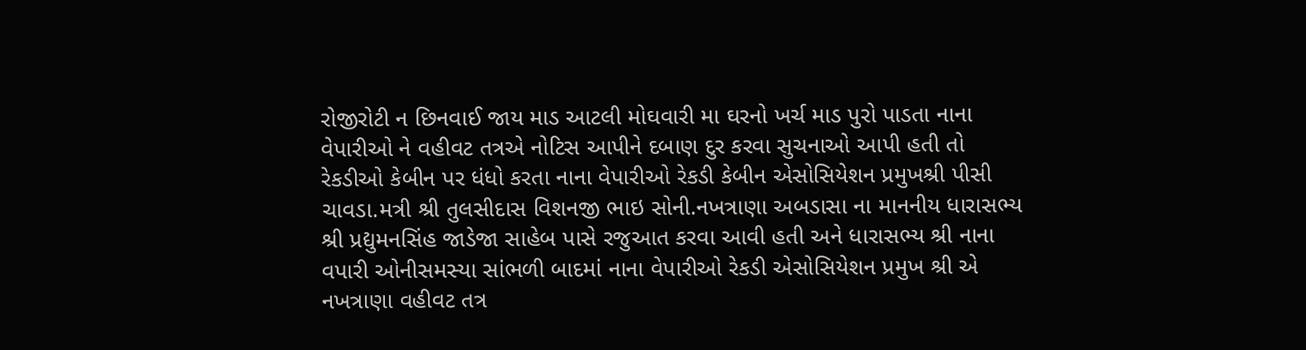રોજીરોટી ન છિનવાઈ જાય માડ આટલી મોઘવારી મા ઘરનો ખર્ચ માડ પુરો પાડતા નાના વેપારીઓ ને વહીવટ તત્રએ નોટિસ આપીને દબાણ દુર કરવા સુચનાઓ આપી હતી તો રેકડીઓ કેબીન પર ધંધો કરતા નાના વેપારીઓ રેકડી કેબીન એસોસિયેશન પ્રમુખશ્રી પીસી ચાવડા.મત્રી શ્રી તુલસીદાસ વિશનજી ભાઇ સોની.નખત્રાણા અબડાસા ના માનનીય ધારાસભ્ય શ્રી પ્રદ્યુમનસિંહ જાડેજા સાહેબ પાસે રજુઆત કરવા આવી હતી અને ધારાસભ્ય શ્રી નાના વપારી ઓનીસમસ્યા સાંભળી બાદમાં નાના વેપારીઓ રેકડી એસોસિયેશન પ્રમુખ શ્રી એ નખત્રાણા વહીવટ તત્ર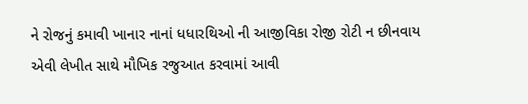ને રોજનું કમાવી ખાનાર નાનાં ધધારથિઓ ની આજીવિકા રોજી રોટી ન છીનવાય એવી લેખીત સાથે મૌખિક રજુઆત કરવામાં આવી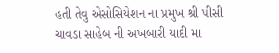હતી તેવુ એસોસિયેશન ના પ્રમુખ શ્રી પીસી ચાવડા સાહેબ ની અખબારી યાદી મા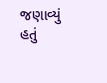જણાવ્યું હતું